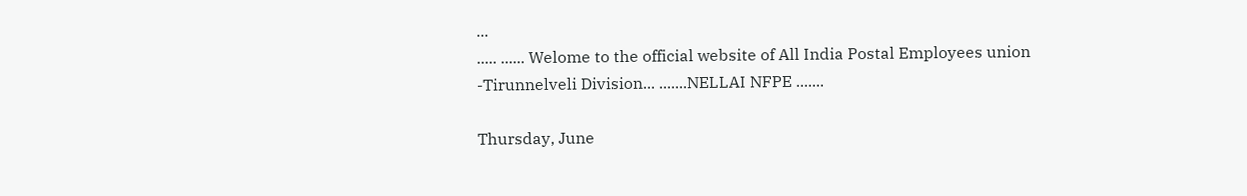...
..... ...... Welome to the official website of All India Postal Employees union -Tirunnelveli Division... .......NELLAI NFPE .......

Thursday, June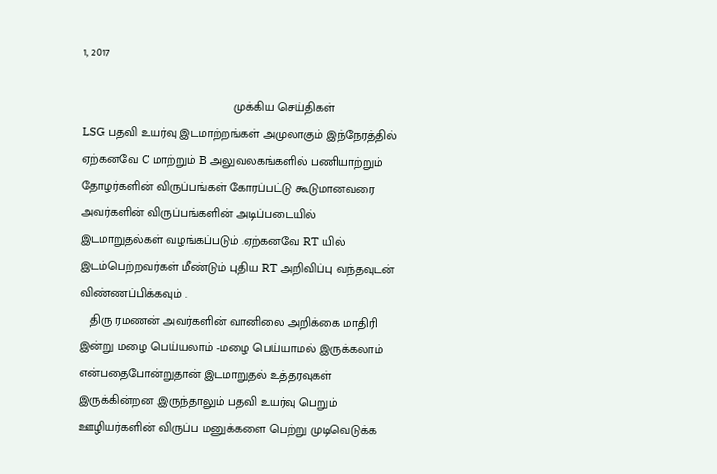1, 2017

                                             முக்கிய செய்திகள்
LSG பதவி உயர்வு இடமாற்றங்கள் அமுலாகும் இந்நேரத்தில் ஏற்கனவே C மாற்றும் B அலுவலகங்களில் பணியாற்றும் தோழர்களின் விருப்பங்கள் கோரப்பட்டு கூடுமானவரை அவர்களின் விருப்பங்களின் அடிப்படையில் இடமாறுதல்கள் வழங்கப்படும் .ஏற்கனவே RT யில் இடம்பெற்றவர்கள் மீண்டும் புதிய RT அறிவிப்பு வந்தவுடன் விண்ணப்பிக்கவும் .
   திரு ரமணன் அவர்களின் வானிலை அறிக்கை மாதிரி இன்று மழை பெய்யலாம் -மழை பெய்யாமல் இருக்கலாம் என்பதைபோன்றுதான் இடமாறுதல் உத்தரவுகள் இருக்கின்றன .இருந்தாலும் பதவி உயர்வு பெறும் ஊழியர்களின் விருப்ப மனுக்களை பெற்று முடிவெடுக்க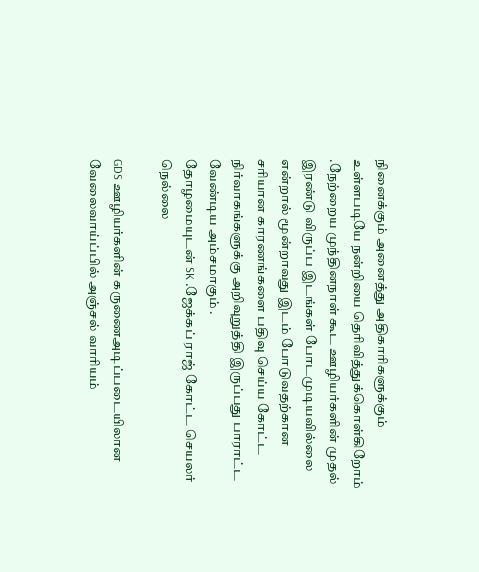நினைக்கும் அனைத்து அதிகாரிகளுக்கும் உள்ளபடியே நன்றியை தெரிவித்துக்கொள்கிறோம் .நேற்றைய முந்தினநாள் கூட ஊழியர்களின் முதல் இரண்டு விருப்ப இடங்கள் போடமுடியவில்லை என்றால் மூன்றாவது இடம் போடுவதற்கான சரியான காரணங்களை பதிவு செய்ய கோட்ட நிர்வாகங்களுக்கு அறிவுறுத்தி இருப்பது பாராட்ட வேண்டிய அம்சமாகும் .
தோழமையுடன் SK .ஜேக்கப் ராஜ் கோட்ட செயலர் நெல்லை

GDS ஊழியர்களின் கருணைஅடிப்படையிலான வேலைவாய்ப்பில் அஞ்சல் வாரியம்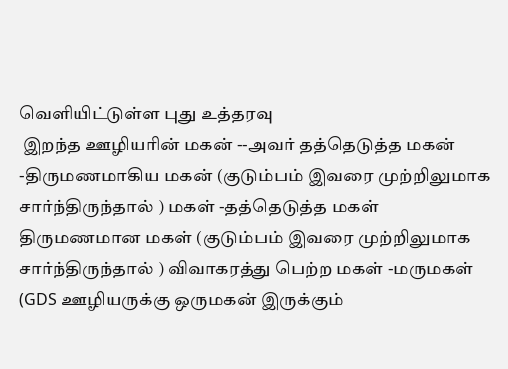வெளியிட்டுள்ள புது உத்தரவு
 இறந்த ஊழியரின் மகன் --அவர் தத்தெடுத்த மகன் -திருமணமாகிய மகன் (குடும்பம் இவரை முற்றிலுமாக சார்ந்திருந்தால் ) மகள் -தத்தெடுத்த மகள் திருமணமான மகள் (குடும்பம் இவரை முற்றிலுமாக சார்ந்திருந்தால் ) விவாகரத்து பெற்ற மகள் -மருமகள் (GDS ஊழியருக்கு ஒருமகன் இருக்கும்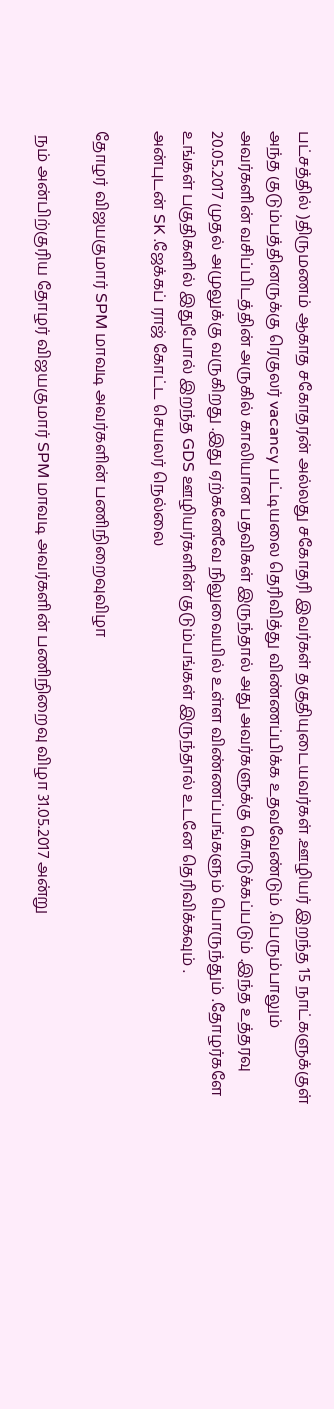பட்சத்தில் )திருமணம் ஆகாத சகோதரன் அல்லது சகோதரி இவர்கள் தகுதியுடையவர்கள் .ஊழியர் இறந்த 15 நாட்களுக்குள் அந்த குடும்பத்தினருக்கு ரெகுலர் vacancy பட்டியலை தெரிவித்து விண்ணப்பிக்க உதவவேண்டும் .பெரும்பாலும் அவர்களின் வசிப்பிடத்தின் அருகில் காலியான பதவிகள் இருந்தால் அது அவர்களுக்கு கொடுக்கப்படும் .இந்த உத்தரவு 20.05.2017 முதல் அமுலுக்கு வருகிறது .இது ஏற்கனேவே நிலுவையில் உள்ள விண்ணப்பங்களும் பொருந்தும் .தோழர்களே உங்கள் பகுதிகளில் இதுபோல் இறந்த GDS ஊழியர்களின் குடும்பங்கள் இருந்தால் உடனே தெரிவிக்கவும் .
அன்புடன் SK .ஜேக்கப் ராஜ் கோட்ட செயலர் நெல்லை

தோழர் விஜயகுமார் SPM மாவடி அவர்களின் பணிநிறைவுவிழா

 நம் அன்பிற்குரிய தோழர் விஜயகுமார் SPM மாவடி அவர்களின் பணிநிறைவு விழா 31.05.2017 அன்று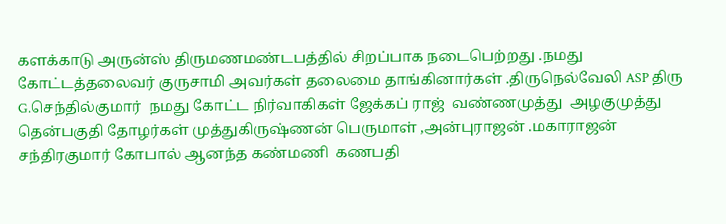களக்காடு அருன்ஸ் திருமணமண்டபத்தில் சிறப்பாக நடைபெற்றது .நமது கோட்டத்தலைவர் குருசாமி அவர்கள் தலைமை தாங்கினார்கள் .திருநெல்வேலி ASP திரு G.செந்தில்குமார்  நமது கோட்ட நிர்வாகிகள் ஜேக்கப் ராஜ்  வண்ணமுத்து  அழகுமுத்து தென்பகுதி தோழர்கள் முத்துகிருஷ்ணன் பெருமாள் ,அன்புராஜன் .மகாராஜன்  சந்திரகுமார் கோபால் ஆனந்த கண்மணி  கணபதி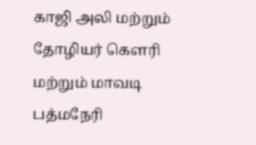காஜி அலி மற்றும் தோழியர் கௌரி மற்றும் மாவடி பத்மநேரி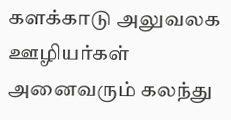களக்காடு அலுவலக ஊழியர்கள் அனைவரும் கலந்து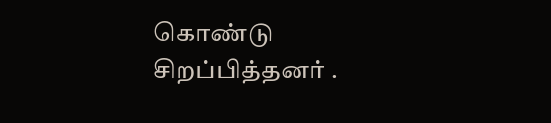கொண்டு சிறப்பித்தனர் .